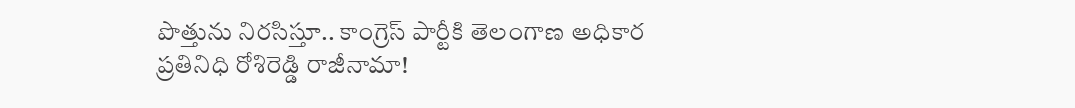పొత్తును నిరసిస్తూ.. కాంగ్రెస్ పార్టీకి తెలంగాణ అధికార ప్రతినిధి రోశిరెడ్డి రాజీనామా!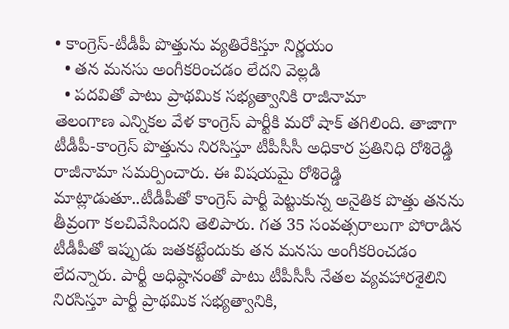• కాంగ్రెస్-టీడీపీ పొత్తును వ్యతిరేకిస్తూ నిర్ణయం
  • తన మనసు అంగీకరించడం లేదని వెల్లడి
  • పదవితో పాటు ప్రాథమిక సభ్యత్వానికి రాజీనామా
తెలంగాణ ఎన్నికల వేళ కాంగ్రెస్ పార్టీకి మరో షాక్ తగిలింది. తాజాగా టీడీపీ-కాంగ్రెస్ పొత్తును నిరసిస్తూ టీపీసీసీ అధికార ప్రతినిధి రోశిరెడ్డి రాజీనామా సమర్పించారు. ఈ విషయమై రోశిరెడ్డి మాట్లాడుతూ..టీడీపీతో కాంగ్రెస్ పార్టీ పెట్టుకున్న అనైతిక పొత్తు తనను తీవ్రంగా కలచివేసిందని తెలిపారు. గత 35 సంవత్సరాలుగా పోరాడిన టీడీపీతో ఇప్పుడు జతకట్టేందుకు తన మనసు అంగీకరించడం లేదన్నారు. పార్టీ అధిష్ఠానంతో పాటు టీపీసీసీ నేతల వ్యవహారశైలిని నిరసిస్తూ పార్టీ ప్రాథమిక సభ్యత్వానికి,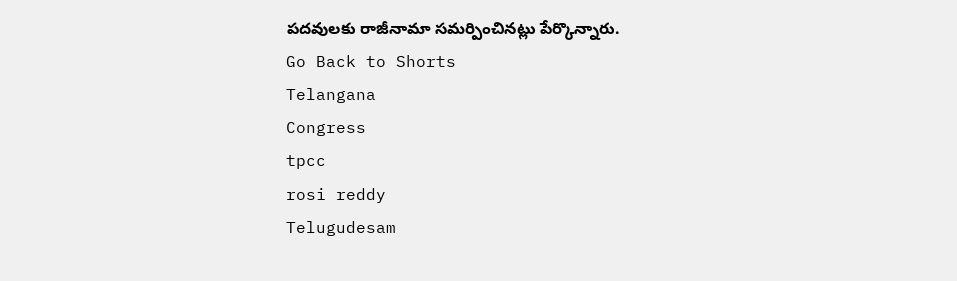పదవులకు రాజీనామా సమర్పించినట్లు పేర్కొన్నారు.
Go Back to Shorts
Telangana
Congress
tpcc
rosi reddy
Telugudesam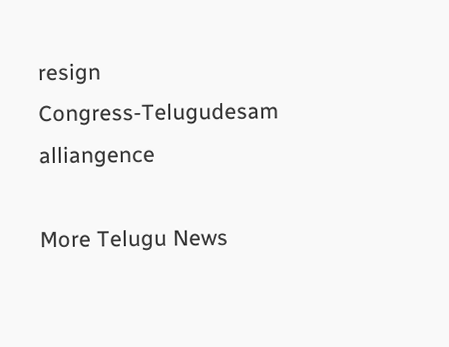resign
Congress-Telugudesam alliangence

More Telugu News